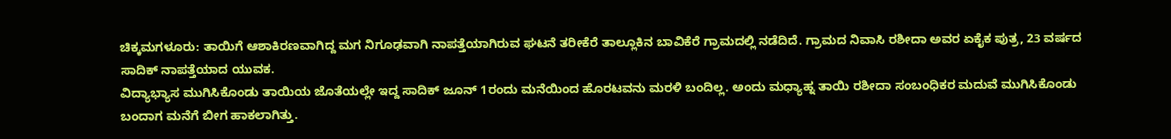ಚಿಕ್ಕಮಗಳೂರು: ತಾಯಿಗೆ ಆಶಾಕಿರಣವಾಗಿದ್ದ ಮಗ ನಿಗೂಢವಾಗಿ ನಾಪತ್ತೆಯಾಗಿರುವ ಘಟನೆ ತರೀಕೆರೆ ತಾಲ್ಲೂಕಿನ ಬಾವಿಕೆರೆ ಗ್ರಾಮದಲ್ಲಿ ನಡೆದಿದೆ. ಗ್ರಾಮದ ನಿವಾಸಿ ರಶೀದಾ ಅವರ ಏಕೈಕ ಪುತ್ರ, 23 ವರ್ಷದ ಸಾದಿಕ್ ನಾಪತ್ತೆಯಾದ ಯುವಕ.
ವಿದ್ಯಾಭ್ಯಾಸ ಮುಗಿಸಿಕೊಂಡು ತಾಯಿಯ ಜೊತೆಯಲ್ಲೇ ಇದ್ದ ಸಾದಿಕ್ ಜೂನ್ 1ರಂದು ಮನೆಯಿಂದ ಹೊರಟವನು ಮರಳಿ ಬಂದಿಲ್ಲ. ಅಂದು ಮಧ್ಯಾಹ್ನ ತಾಯಿ ರಶೀದಾ ಸಂಬಂಧಿಕರ ಮದುವೆ ಮುಗಿಸಿಕೊಂಡು ಬಂದಾಗ ಮನೆಗೆ ಬೀಗ ಹಾಕಲಾಗಿತ್ತು.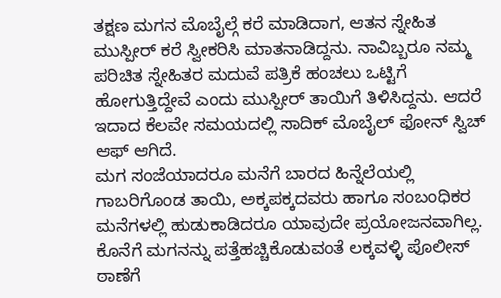ತಕ್ಷಣ ಮಗನ ಮೊಬೈಲ್ಗೆ ಕರೆ ಮಾಡಿದಾಗ, ಆತನ ಸ್ನೇಹಿತ ಮುಸ್ಪೀರ್ ಕರೆ ಸ್ವೀಕರಿಸಿ ಮಾತನಾಡಿದ್ದನು. ನಾವಿಬ್ಬರೂ ನಮ್ಮ ಪರಿಚಿತ ಸ್ನೇಹಿತರ ಮದುವೆ ಪತ್ರಿಕೆ ಹಂಚಲು ಒಟ್ಟಿಗೆ ಹೋಗುತ್ತಿದ್ದೇವೆ ಎಂದು ಮುಸ್ಪೀರ್ ತಾಯಿಗೆ ತಿಳಿಸಿದ್ದನು. ಆದರೆ ಇದಾದ ಕೆಲವೇ ಸಮಯದಲ್ಲಿ ಸಾದಿಕ್ ಮೊಬೈಲ್ ಫೋನ್ ಸ್ವಿಚ್ ಆಫ್ ಆಗಿದೆ.
ಮಗ ಸಂಜೆಯಾದರೂ ಮನೆಗೆ ಬಾರದ ಹಿನ್ನೆಲೆಯಲ್ಲಿ ಗಾಬರಿಗೊಂಡ ತಾಯಿ, ಅಕ್ಕಪಕ್ಕದವರು ಹಾಗೂ ಸಂಬಂಧಿಕರ ಮನೆಗಳಲ್ಲಿ ಹುಡುಕಾಡಿದರೂ ಯಾವುದೇ ಪ್ರಯೋಜನವಾಗಿಲ್ಲ. ಕೊನೆಗೆ ಮಗನನ್ನು ಪತ್ತೆಹಚ್ಚಿಕೊಡುವಂತೆ ಲಕ್ಕವಳ್ಳಿ ಪೊಲೀಸ್ ಠಾಣೆಗೆ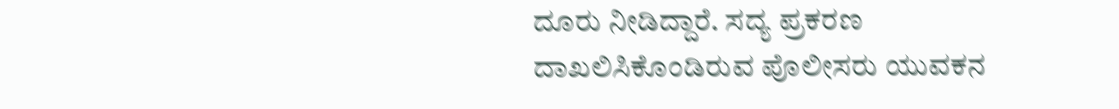ದೂರು ನೀಡಿದ್ದಾರೆ. ಸದ್ಯ ಪ್ರಕರಣ ದಾಖಲಿಸಿಕೊಂಡಿರುವ ಪೊಲೀಸರು ಯುವಕನ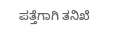ಪತ್ತೆಗಾಗಿ ತನಿಖೆ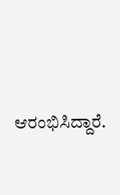ಆರಂಭಿಸಿದ್ದಾರೆ.